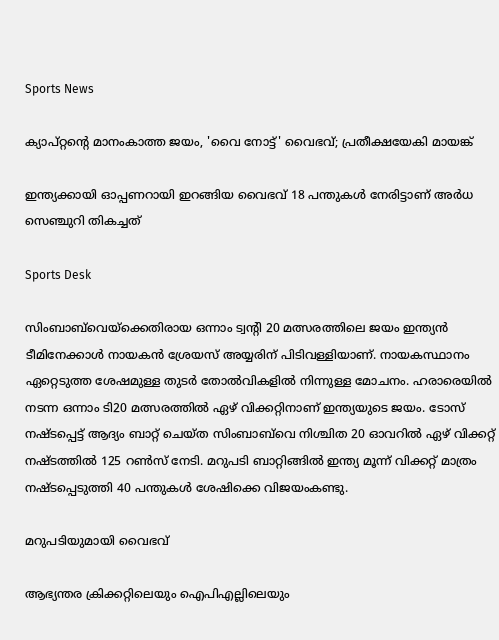Sports News

ക്യാപ്റ്റന്റെ മാനംകാത്ത ജയം, 'വൈ നോട്ട്' വൈഭവ്; പ്രതീക്ഷയേകി മായങ്ക്

ഇന്ത്യക്കായി ഓപ്പണറായി ഇറങ്ങിയ വൈഭവ് 18 പന്തുകള്‍ നേരിട്ടാണ് അര്‍ധ സെഞ്ചുറി തികച്ചത്

Sports Desk

സിംബാബ്‌വെയ്ക്കെതിരായ ഒന്നാം ട്വന്റി 20 മത്സരത്തിലെ ജയം ഇന്ത്യന്‍ ടീമിനേക്കാള്‍ നായകന്‍ ശ്രേയസ് അയ്യരിന് പിടിവള്ളിയാണ്. നായകസ്ഥാനം ഏറ്റെടുത്ത ശേഷമുള്ള തുടര്‍ തോല്‍വികളില്‍ നിന്നുള്ള മോചനം. ഹരാരെയില്‍ നടന്ന ഒന്നാം ടി20 മത്സരത്തില്‍ ഏഴ് വിക്കറ്റിനാണ് ഇന്ത്യയുടെ ജയം. ടോസ് നഷ്ടപ്പെട്ട് ആദ്യം ബാറ്റ് ചെയ്ത സിംബാബ്‌വെ നിശ്ചിത 20 ഓവറില്‍ ഏഴ് വിക്കറ്റ് നഷ്ടത്തില്‍ 125 റണ്‍സ് നേടി. മറുപടി ബാറ്റിങ്ങില്‍ ഇന്ത്യ മൂന്ന് വിക്കറ്റ് മാത്രം നഷ്ടപ്പെടുത്തി 40 പന്തുകള്‍ ശേഷിക്കെ വിജയംകണ്ടു.

മറുപടിയുമായി വൈഭവ്

ആഭ്യന്തര ക്രിക്കറ്റിലെയും ഐപിഎല്ലിലെയും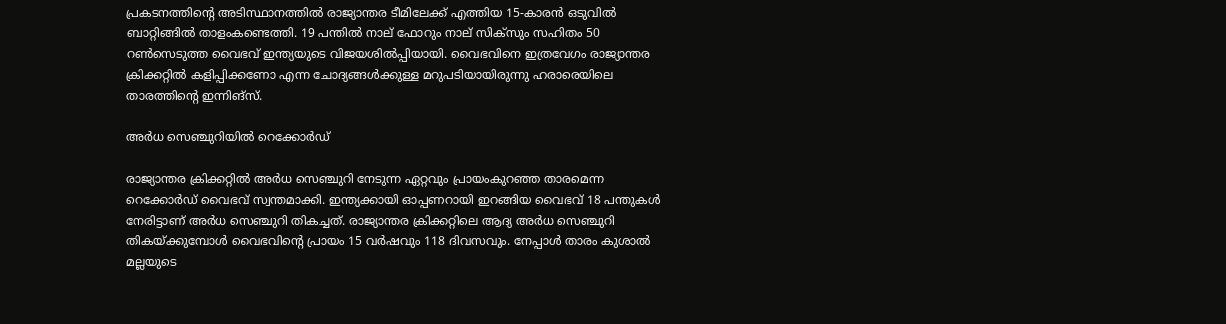പ്രകടനത്തിന്റെ അടിസ്ഥാനത്തില്‍ രാജ്യാന്തര ടീമിലേക്ക് എത്തിയ 15-കാരന്‍ ഒടുവില്‍ ബാറ്റിങ്ങില്‍ താളംകണ്ടെത്തി. 19 പന്തില്‍ നാല് ഫോറും നാല് സിക്സും സഹിതം 50 റണ്‍സെടുത്ത വൈഭവ് ഇന്ത്യയുടെ വിജയശില്‍പ്പിയായി. വൈഭവിനെ ഇത്രവേഗം രാജ്യാന്തര ക്രിക്കറ്റില്‍ കളിപ്പിക്കണോ എന്ന ചോദ്യങ്ങള്‍ക്കുള്ള മറുപടിയായിരുന്നു ഹരാരെയിലെ താരത്തിന്റെ ഇന്നിങ്സ്.

അര്‍ധ സെഞ്ചുറിയില്‍ റെക്കോര്‍ഡ്

രാജ്യാന്തര ക്രിക്കറ്റില്‍ അര്‍ധ സെഞ്ചുറി നേടുന്ന ഏറ്റവും പ്രായംകുറഞ്ഞ താരമെന്ന റെക്കോര്‍ഡ് വൈഭവ് സ്വന്തമാക്കി. ഇന്ത്യക്കായി ഓപ്പണറായി ഇറങ്ങിയ വൈഭവ് 18 പന്തുകള്‍ നേരിട്ടാണ് അര്‍ധ സെഞ്ചുറി തികച്ചത്. രാജ്യാന്തര ക്രിക്കറ്റിലെ ആദ്യ അര്‍ധ സെഞ്ചുറി തികയ്ക്കുമ്പോള്‍ വൈഭവിന്റെ പ്രായം 15 വര്‍ഷവും 118 ദിവസവും. നേപ്പാള്‍ താരം കുശാല്‍ മല്ലയുടെ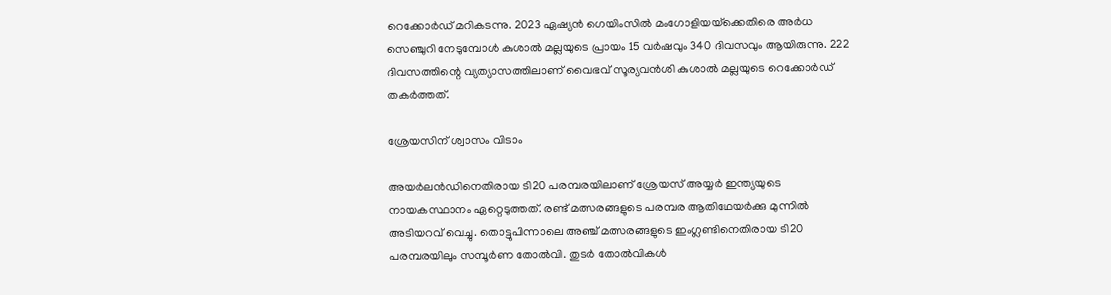റെക്കോര്‍ഡ് മറികടന്നു. 2023 ഏഷ്യന്‍ ഗെയിംസില്‍ മംഗോളിയയ്‌ക്കെതിരെ അര്‍ധ സെഞ്ചുറി നേടുമ്പോള്‍ കുശാല്‍ മല്ലയുടെ പ്രായം 15 വര്‍ഷവും 340 ദിവസവും ആയിരുന്നു. 222 ദിവസത്തിന്റെ വ്യത്യാസത്തിലാണ് വൈഭവ് സൂര്യവന്‍ശി കുശാല്‍ മല്ലയുടെ റെക്കോര്‍ഡ് തകര്‍ത്തത്.

ശ്രേയസിന് ശ്വാസം വിടാം

അയര്‍ലന്‍ഡിനെതിരായ ടി20 പരമ്പരയിലാണ് ശ്രേയസ് അയ്യര്‍ ഇന്ത്യയുടെ നായകസ്ഥാനം ഏറ്റെടുത്തത്. രണ്ട് മത്സരങ്ങളുടെ പരമ്പര ആതിഥേയര്‍ക്കു മുന്നില്‍ അടിയറവ് വെച്ചു. തൊട്ടുപിന്നാലെ അഞ്ച് മത്സരങ്ങളുടെ ഇംഗ്ലണ്ടിനെതിരായ ടി20 പരമ്പരയിലും സമ്പൂര്‍ണ തോല്‍വി. തുടര്‍ തോല്‍വികള്‍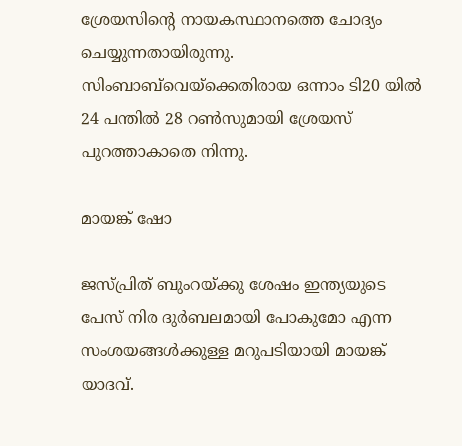ശ്രേയസിന്റെ നായകസ്ഥാനത്തെ ചോദ്യം ചെയ്യുന്നതായിരുന്നു. സിംബാബ്‌വെയ്ക്കെതിരായ ഒന്നാം ടി20 യില്‍ 24 പന്തില്‍ 28 റണ്‍സുമായി ശ്രേയസ് പുറത്താകാതെ നിന്നു.

മായങ്ക് ഷോ

ജസ്പ്രിത് ബുംറയ്ക്കു ശേഷം ഇന്ത്യയുടെ പേസ് നിര ദുര്‍ബലമായി പോകുമോ എന്ന സംശയങ്ങള്‍ക്കുള്ള മറുപടിയായി മായങ്ക് യാദവ്.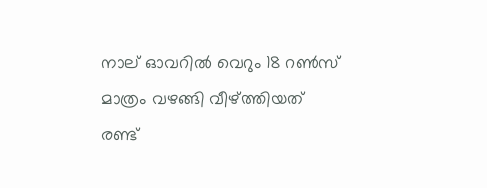നാല് ഓവറില്‍ വെറും 18 റണ്‍സ് മാത്രം വഴങ്ങി വീഴ്ത്തിയത് രണ്ട്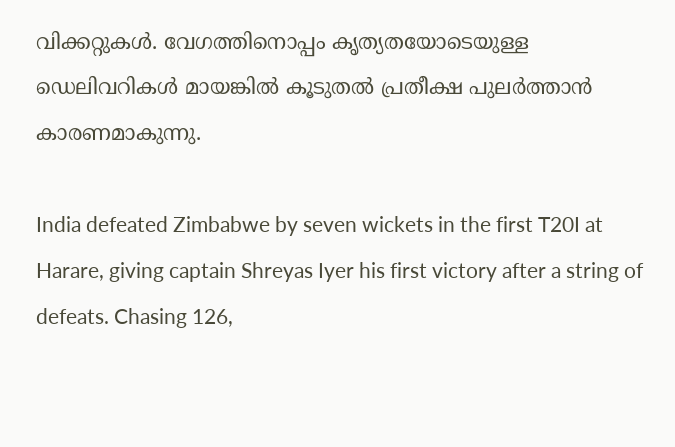വിക്കറ്റുകള്‍. വേഗത്തിനൊപ്പം കൃത്യതയോടെയുള്ള ഡെലിവറികള്‍ മായങ്കില്‍ കൂടുതല്‍ പ്രതീക്ഷ പുലര്‍ത്താന്‍ കാരണമാകുന്നു.

India defeated Zimbabwe by seven wickets in the first T20I at Harare, giving captain Shreyas Iyer his first victory after a string of defeats. Chasing 126,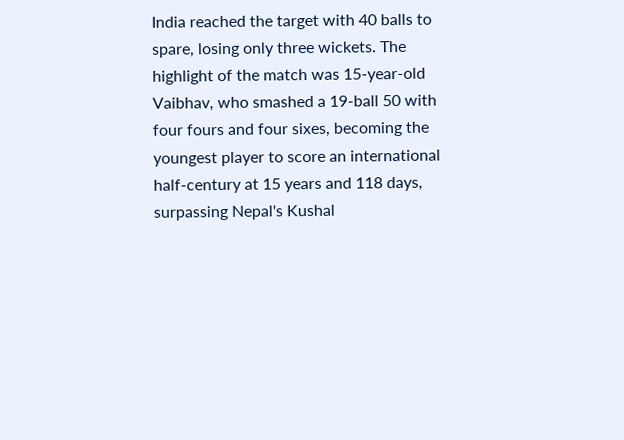India reached the target with 40 balls to spare, losing only three wickets. The highlight of the match was 15-year-old Vaibhav, who smashed a 19-ball 50 with four fours and four sixes, becoming the youngest player to score an international half-century at 15 years and 118 days, surpassing Nepal's Kushal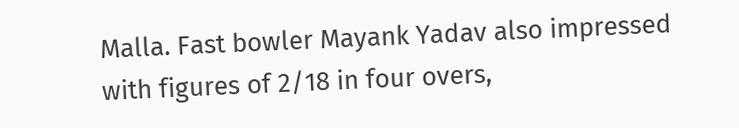Malla. Fast bowler Mayank Yadav also impressed with figures of 2/18 in four overs,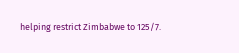helping restrict Zimbabwe to 125/7.